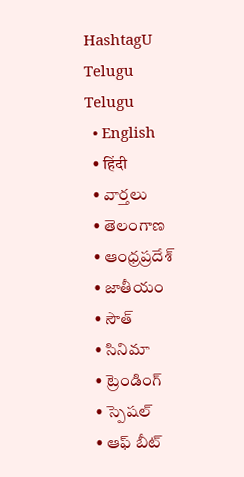HashtagU Telugu
Telugu
  • English
  • हिंदी
  • వార్తలు
  • తెలంగాణ
  • ఆంధ్రప్రదేశ్
  • జాతీయం
  • సౌత్
  • సినిమా
  • ట్రెండింగ్
  • స్పెషల్
  • ఆఫ్ బీట్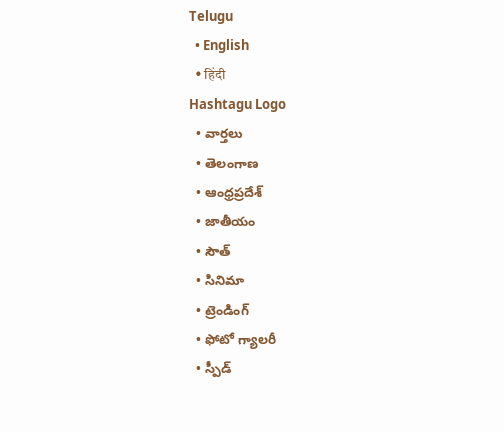Telugu
  • English
  • हिंदी
Hashtagu Logo
  • వార్తలు
  • తెలంగాణ
  • ఆంధ్రప్రదేశ్
  • జాతీయం
  • సౌత్
  • సినిమా
  • ట్రెండింగ్
  • ఫోటో గ్యాలరీ
  • స్పీడ్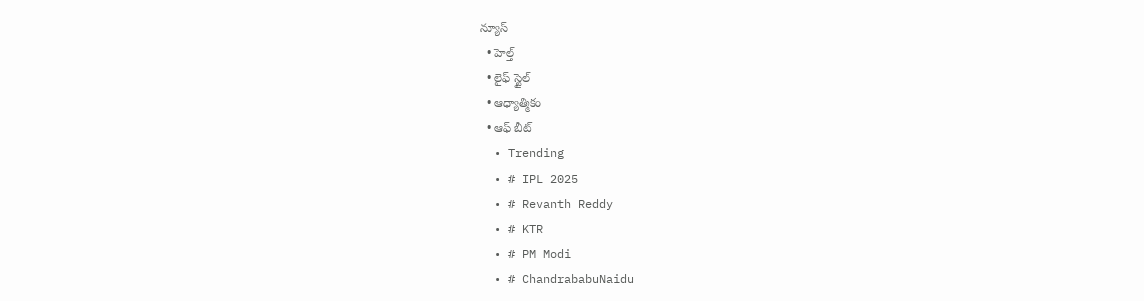న్యూస్
  • హెల్త్
  • లైఫ్ స్టైల్
  • ఆధ్యాత్మికం
  • ఆఫ్ బీట్
  • Trending
  • # IPL 2025
  • # Revanth Reddy
  • # KTR
  • # PM Modi
  • # ChandrababuNaidu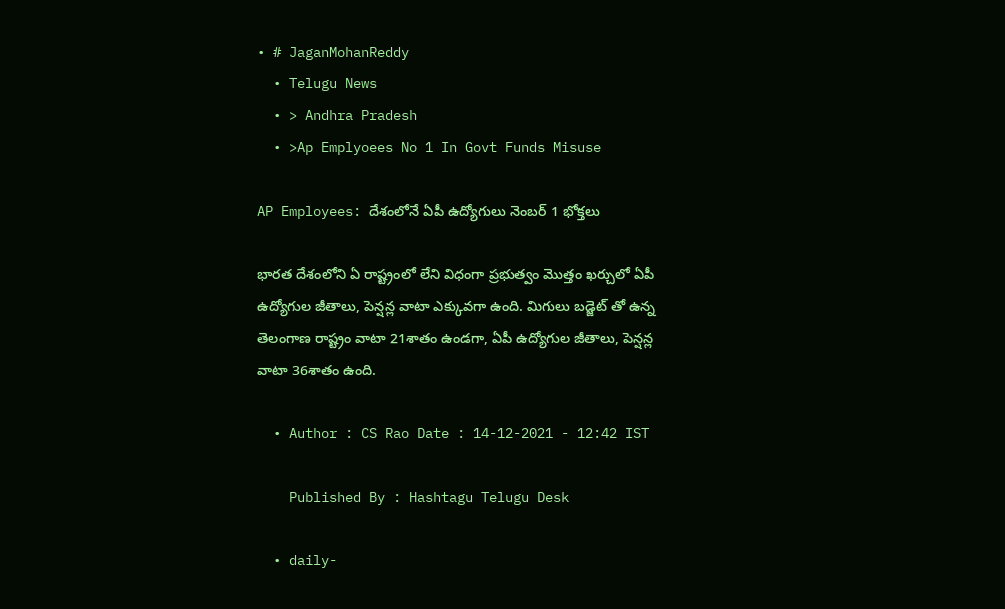• # JaganMohanReddy
  • Telugu News
  • > Andhra Pradesh
  • >Ap Emplyoees No 1 In Govt Funds Misuse

AP Employees: దేశంలోనే ఏపీ ఉద్యోగులు నెంబ‌ర్ 1 భోక్త‌లు

భార‌త దేశంలోని ఏ రాష్ట్రంలో లేని విధంగా ప్ర‌భుత్వం మొత్తం ఖ‌ర్చులో ఏపీ ఉద్యోగుల జీతాలు, పెన్ష‌న్ల వాటా ఎక్కువగా ఉంది. మిగులు బ‌డ్జెట్ తో ఉన్న తెలంగాణ రాష్ట్రం వాటా 21శాతం ఉండ‌గా, ఏపీ ఉద్యోగుల జీతాలు, పెన్ష‌న్ల వాటా 36శాతం ఉంది.

  • Author : CS Rao Date : 14-12-2021 - 12:42 IST

    Published By : Hashtagu Telugu Desk

  • daily-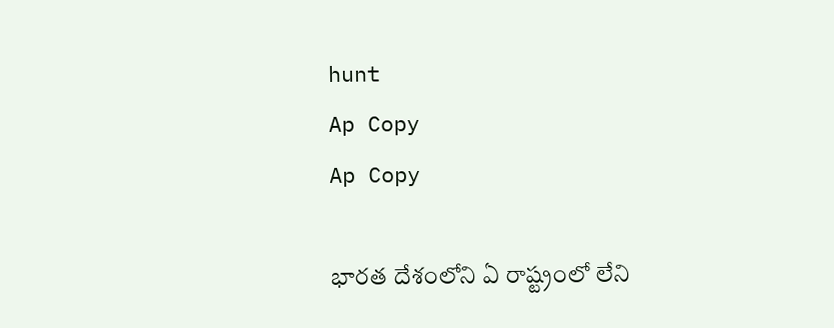hunt
Ap Copy
Ap Copy

భార‌త దేశంలోని ఏ రాష్ట్రంలో లేని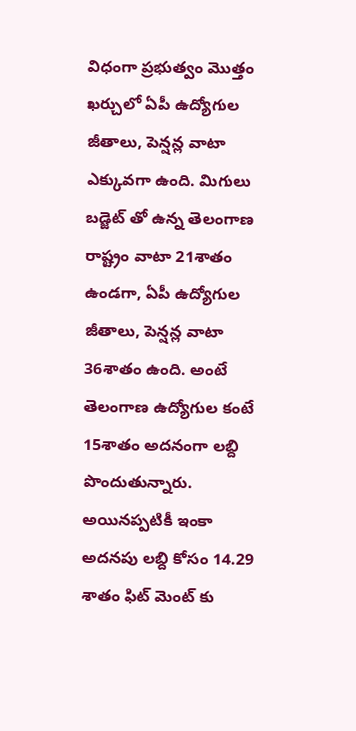విధంగా ప్ర‌భుత్వం మొత్తం ఖ‌ర్చులో ఏపీ ఉద్యోగుల జీతాలు, పెన్ష‌న్ల వాటా ఎక్కువగా ఉంది. మిగులు బ‌డ్జెట్ తో ఉన్న తెలంగాణ రాష్ట్రం వాటా 21శాతం ఉండ‌గా, ఏపీ ఉద్యోగుల జీతాలు, పెన్ష‌న్ల వాటా 36శాతం ఉంది. అంటే తెలంగాణ ఉద్యోగుల కంటే 15శాతం అద‌నంగా ల‌బ్ది పొందుతున్నారు. అయిన‌ప్ప‌టికీ ఇంకా అద‌న‌పు ల‌బ్ది కోసం 14.29 శాతం ఫిట్ మెంట్ కు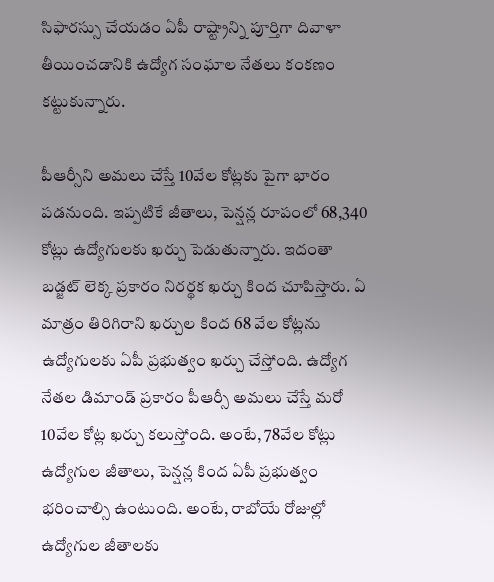సిఫార‌స్సు చేయ‌డం ఏపీ రాష్ట్రాన్ని పూర్తిగా దివాళా తీయించ‌డానికి ఉద్యోగ సంఘాల నేత‌లు కంక‌ణం క‌ట్టుకున్నారు.

పీఆర్సీని అమ‌లు చేస్తే 10వేల కోట్ల‌కు పైగా భారం ప‌డ‌నుంది. ఇప్ప‌టికే జీతాలు, పెన్ష‌న్ల రూపంలో 68,340 కోట్లు ఉద్యోగుల‌కు ఖ‌ర్చు పెడుతున్నారు. ఇదంతా బ‌డ్జ‌ట్ లెక్క ప్ర‌కారం నిర‌ర్థ‌క‌ ఖ‌ర్చు కింద చూపిస్తారు. ఏ మాత్రం తిరిగిరాని ఖ‌ర్చుల కింద 68 వేల కోట్ల‌ను ఉద్యోగుల‌కు ఏపీ ప్ర‌భుత్వం ఖ‌ర్చు చేస్తోంది. ఉద్యోగ నేత‌ల డిమాండ్ ప్ర‌కారం పీఆర్సీ అమ‌లు చేస్తే మ‌రో 10వేల కోట్ల ఖ‌ర్చు క‌లుస్తోంది. అంటే, 78వేల కోట్లు ఉద్యోగుల జీతాలు, పెన్ష‌న్ల కింద ఏపీ ప్ర‌భుత్వం భ‌రించాల్సి ఉంటుంది. అంటే, రాబోయే రోజుల్లో ఉద్యోగుల జీతాల‌కు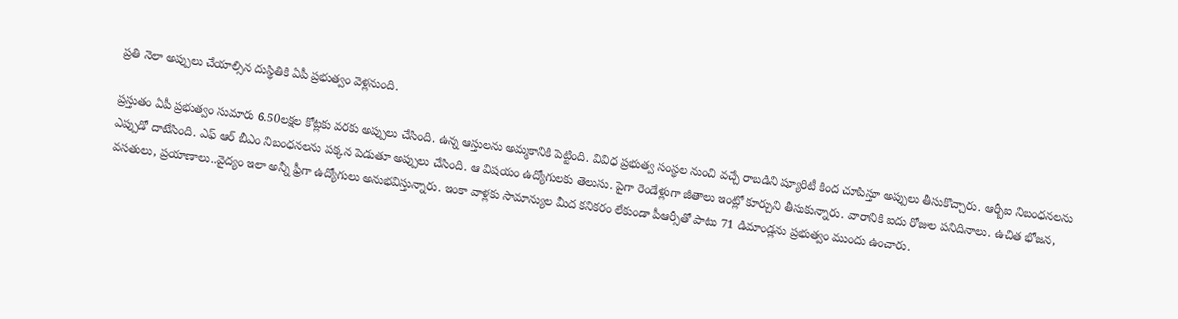ప్ర‌తి నెలా అప్పులు చేయాల్సిన దుస్థితికి ఏపీ ప్ర‌భుత్వం వెళ్ల‌నుంది.

ప్ర‌స్తుతం ఏపీ ప్ర‌భుత్వం సుమారు 6.50లక్ష‌ల కోట్ల‌కు వ‌ర‌కు అప్పులు చేసింది. ఉన్న ఆస్తుల‌ను అమ్మ‌కానికి పెట్టింది. వివిధ ప్ర‌భుత్వ సంస్థ‌ల నుంచి వ‌చ్చే రాబ‌డిని ష్యూరిటీ కింద చూపిస్తూ అప్పులు తీసుకొచ్చారు. ఆర్బీఐ నిబంధ‌న‌ల‌ను ఎప్పుడో దాటేసింది. ఎఫ్ ఆర్ బీఎం నిబంధ‌న‌ల‌ను ప‌క్క‌న పెడుతూ అప్పులు చేసింది. ఆ విష‌యం ఉద్యోగుల‌కు తెలుసు. పైగా రెండేళ్లుగా జీతాలు ఇంట్లో కూర్చుని తీసుకున్నారు. వారానికి ఐదు రోజుల ప‌నిదినాలు. ఉచిత భోజ‌న, వ‌స‌తులు, ప్ర‌యాణాలు..వైద్యం ఇలా అన్నీ ఫ్రీగా ఉద్యోగులు అనుభ‌విస్తున్నారు. ఇంకా వాళ్ల‌కు సామాన్యుల మీద క‌నిక‌రం లేకుండా పీఆర్సీతో పాటు 71 డిమాండ్ల‌ను ప్ర‌భుత్వం ముందు ఉంచారు.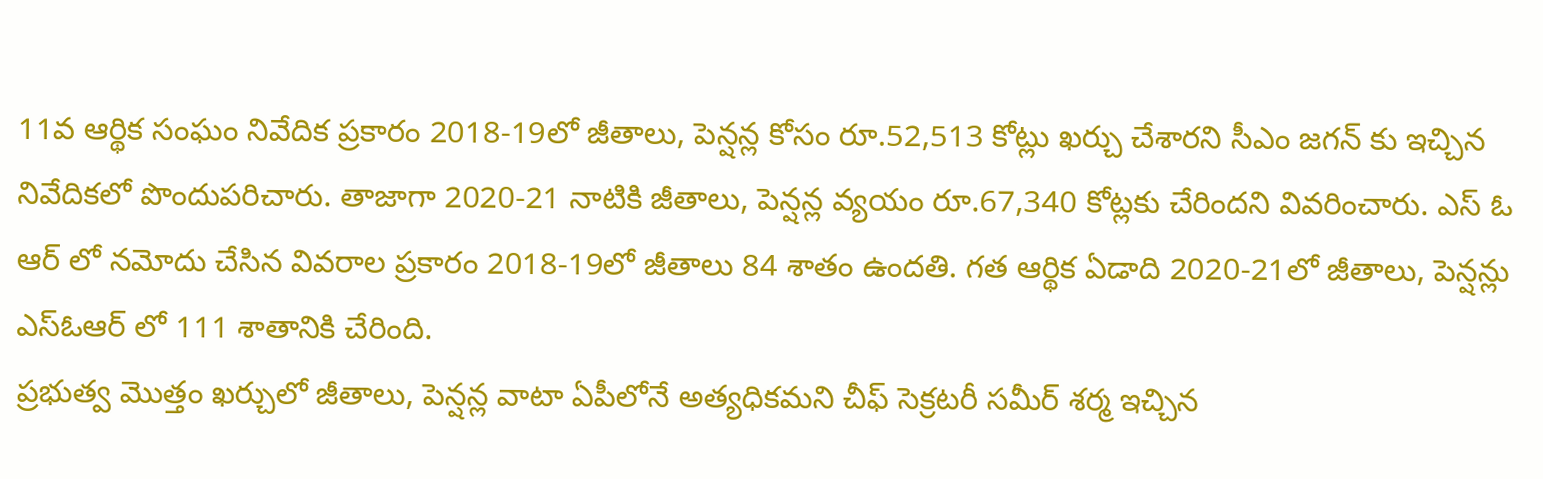11వ ఆర్థిక సంఘం నివేదిక ప్ర‌కారం 2018-19లో జీతాలు, పెన్షన్ల కోసం రూ.52,513 కోట్లు ఖర్చు చేశార‌ని సీఎం జ‌గ‌న్ కు ఇచ్చిన నివేదిక‌లో పొందుప‌రిచారు. తాజాగా 2020-21 నాటికి జీతాలు, పెన్షన్ల వ్యయం రూ.67,340 కోట్లకు చేరింద‌ని వివ‌రించారు. ఎస్ ఓ ఆర్ లో న‌మోదు చేసిన వివ‌రాల ప్ర‌కారం 2018-19లో జీతాలు 84 శాతం ఉంద‌తి. గ‌త ఆర్థిక ఏడాది 2020-21లో జీతాలు, పెన్షన్లు ఎస్ఓఆర్ లో 111 శాతానికి చేరింది.
ప్రభుత్వ మొత్తం ఖర్చులో జీతాలు, పెన్షన్ల వాటా ఏపీలోనే అత్యధికమ‌ని చీఫ్ సెక్ర‌ట‌రీ స‌మీర్ శ‌ర్మ ఇచ్చిన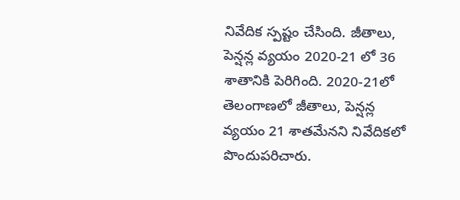నివేదిక స్ప‌ష్టం చేసింది. జీతాలు, పెన్షన్ల వ్యయం 2020-21 లో 36 శాతానికి పెరిగింది. 2020-21లో తెలంగాణలో జీతాలు, పెన్షన్ల వ్యయం 21 శాతమేనని నివేదిక‌లో పొందుప‌రిచారు.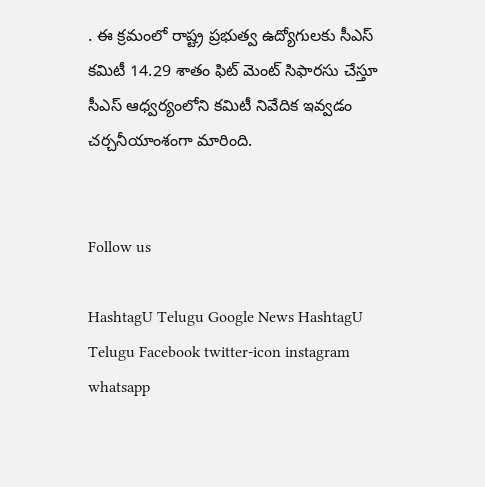. ఈ క్రమంలో రాష్ట్ర ప్రభుత్వ ఉద్యోగులకు సీఎస్ కమిటీ 14.29 శాతం ఫిట్ మెంట్ సిఫారసు చేస్తూ సీఎస్ ఆధ్వ‌ర్యంలోని క‌మిటీ నివేదిక ఇవ్వ‌డం చ‌ర్చ‌నీయాంశంగా మారింది.


Follow us

HashtagU Telugu Google News HashtagU Telugu Facebook twitter-icon instagram whatsapp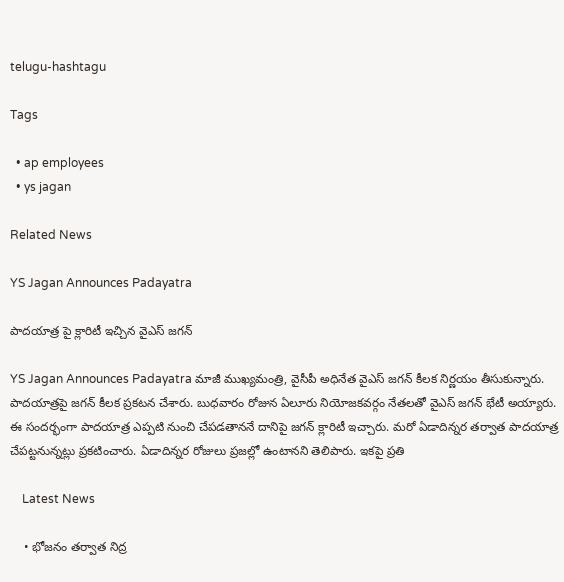telugu-hashtagu

Tags

  • ap employees
  • ys jagan

Related News

YS Jagan Announces Padayatra

పాదయాత్ర పై క్లారిటీ ఇచ్చిన వైఎస్ జగన్

YS Jagan Announces Padayatra మాజీ ముఖ్యమంత్రి, వైసీపీ అధినేత వైఎస్ జగన్ కీలక నిర్ణయం తీసుకున్నారు. పాదయాత్రపై జగన్ కీలక ప్రకటన చేశారు. బుధవారం రోజున ఏలూరు నియోజకవర్గం నేతలతో వైఎస్ జగన్ భేటీ అయ్యారు. ఈ సందర్భంగా పాదయాత్ర ఎప్పటి నుంచి చేపడతాననే దానిపై జగన్ క్లారిటీ ఇచ్చారు. మరో ఏడాదిన్నర తర్వాత పాదయాత్ర చేపట్టనున్నట్లు ప్రకటించారు. ఏడాదిన్నర రోజులు ప్రజల్లో ఉంటానని తెలిపారు. ఇకపై ప్రతి

    Latest News

    • భోజనం తర్వాత నిద్ర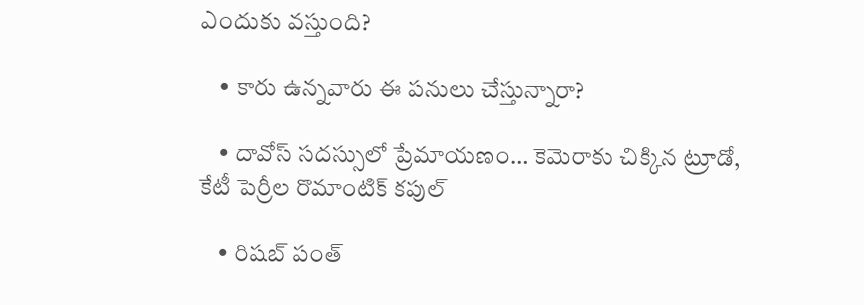ఎందుకు వస్తుంది?

    • కారు ఉన్న‌వారు ఈ ప‌నులు చేస్తున్నారా?

    • దావోస్ సదస్సులో ప్రేమాయణం… కెమెరాకు చిక్కిన ట్రూడో, కేటీ పెర్రీల రొమాంటిక్ కపుల్

    • రిష‌బ్ పంత్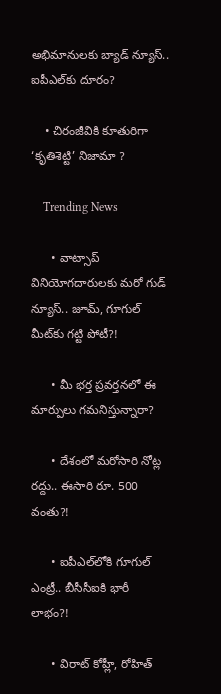అభిమానుల‌కు బ్యాడ్ న్యూస్‌.. ఐపీఎల్‌కు దూరం?

    • చిరంజీవికి కూతురిగా ‘కృతిశెట్టి’ నిజామా ?

    Trending News

      • వాట్సాప్ వినియోగ‌దారుల‌కు మ‌రో గుడ్ న్యూస్‌.. జూమ్‌, గూగుల్ మీట్‌కు గ‌ట్టి పోటీ?!

      • మీ భ‌ర్త ప్ర‌వ‌ర్త‌న‌లో ఈ మార్పులు గ‌మ‌నిస్తున్నారా?

      • దేశంలో మ‌రోసారి నోట్ల ర‌ద్దు.. ఈసారి రూ. 500 వంతు?!

      • ఐపీఎల్‌లోకి గూగుల్ ఎంట్రీ.. బీసీసీఐకి భారీ లాభం?!

      • విరాట్ కోహ్లీ, రోహిత్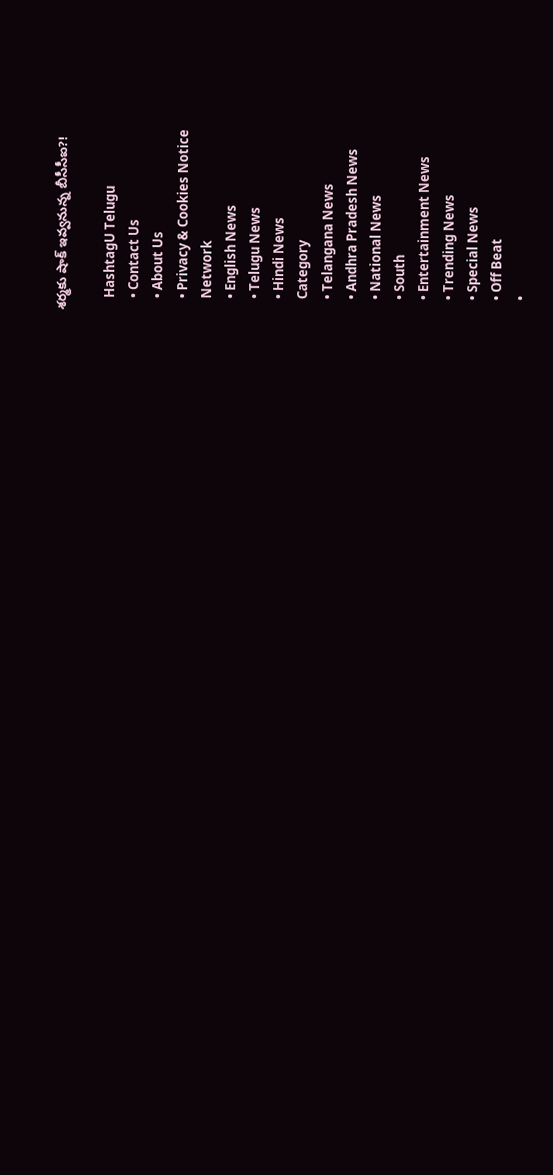శ‌ర్మ‌కు షాక్ ఇవ్వ‌నున్న బీసీసీఐ?!

    HashtagU Telugu
    • Contact Us
    • About Us
    • Privacy & Cookies Notice
    Network
    • English News
    • Telugu News
    • Hindi News
    Category
    • Telangana News
    • Andhra Pradesh News
    • National News
    • South
    • Entertainment News
    • Trending News
    • Special News
    • Off Beat
    •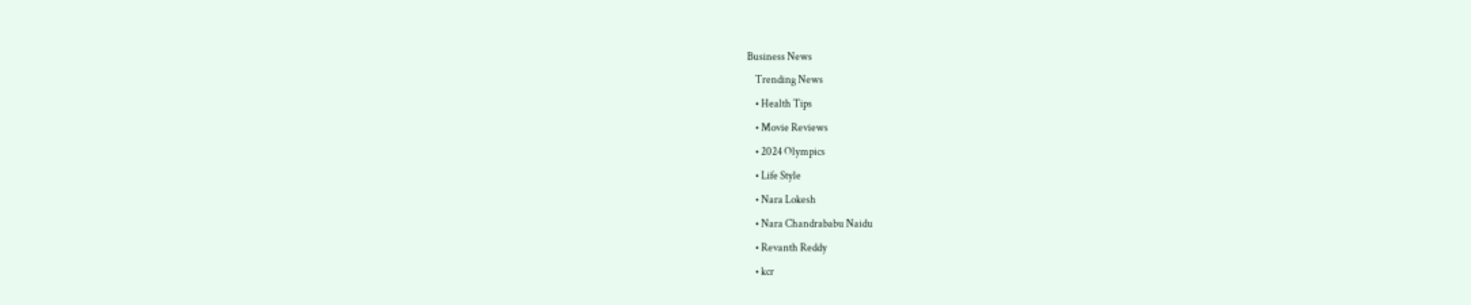Business News
    Trending News
    • Health Tips
    • Movie Reviews
    • 2024 Olympics
    • Life Style
    • Nara Lokesh
    • Nara Chandrababu Naidu
    • Revanth Reddy
    • kcr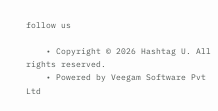follow us

    • Copyright © 2026 Hashtag U. All rights reserved.
    • Powered by Veegam Software Pvt Ltd